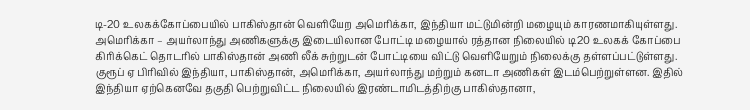டி-20 உலகக்கோப்பையில் பாகிஸ்தான் வெளியேற அமெரிக்கா, இந்தியா மட்டுமின்றி மழையும் காரணமாகியுள்ளது.
அமெரிக்கா – அயர்லாந்து அணிகளுக்கு இடையிலான போட்டி மழையால் ரத்தான நிலையில் டி20 உலகக் கோப்பை கிரிக்கெட் தொடரில் பாகிஸ்தான் அணி லீக் சுற்றுடன் போட்டியை விட்டு வெளியேறும் நிலைக்கு தள்ளப்பட்டுள்ளது.
குரூப் ஏ பிரிவில் இந்தியா, பாகிஸ்தான், அமெரிக்கா, அயர்லாந்து மற்றும் கனடா அணிகள் இடம்பெற்றுள்ளன. இதில் இந்தியா ஏற்கெனவே தகுதி பெற்றுவிட்ட நிலையில் இரண்டாமிடத்திற்கு பாகிஸ்தானா,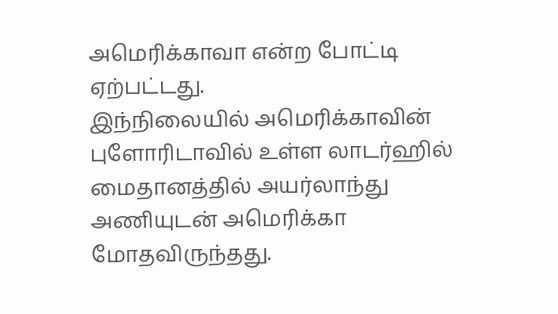அமெரிக்காவா என்ற போட்டி ஏற்பட்டது.
இந்நிலையில் அமெரிக்காவின் புளோரிடாவில் உள்ள லாடர்ஹில் மைதானத்தில் அயர்லாந்து அணியுடன் அமெரிக்கா மோதவிருந்தது.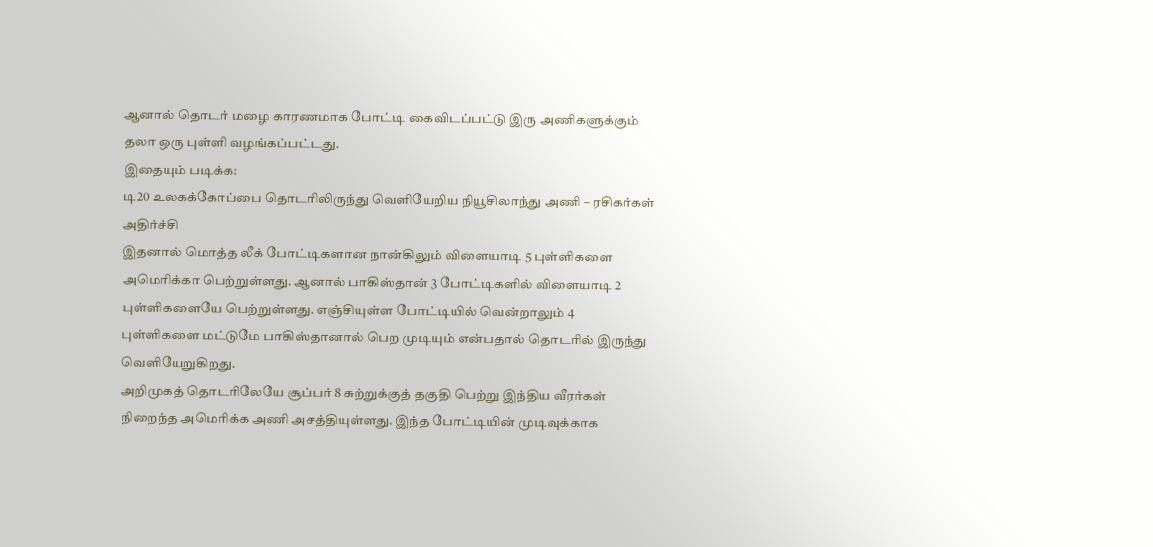ஆனால் தொடர் மழை காரணமாக போட்டி கைவிடப்பட்டு இரு அணிகளுக்கும் தலா ஒரு புள்ளி வழங்கப்பட்டது.
இதையும் படிக்க:
டி20 உலகக்கோப்பை தொடரிலிருந்து வெளியேறிய நியூசிலாந்து அணி – ரசிகர்கள் அதிர்ச்சி
இதனால் மொத்த லீக் போட்டிகளான நான்கிலும் விளையாடி 5 புள்ளிகளை அமெரிக்கா பெற்றுள்ளது. ஆனால் பாகிஸ்தான் 3 போட்டிகளில் விளையாடி 2 புள்ளிகளையே பெற்றுள்ளது. எஞ்சியுள்ள போட்டியில் வென்றாலும் 4 புள்ளிகளை மட்டுமே பாகிஸ்தானால் பெற முடியும் என்பதால் தொடரில் இருந்து வெளியேறுகிறது.
அறிமுகத் தொடரிலேயே சூப்பர் 8 சுற்றுக்குத் தகுதி பெற்று இந்திய வீரர்கள் நிறைந்த அமெரிக்க அணி அசத்தியுள்ளது. இந்த போட்டியின் முடிவுக்காக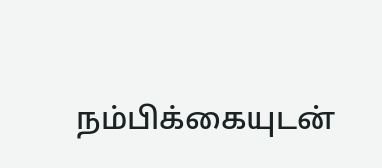நம்பிக்கையுடன்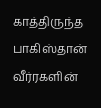காத்திருந்த பாகிஸ்தான் வீர்ரகளின்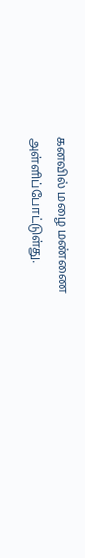கனவில் மழை மண்ணை அள்ளிப்போட்டுள்து.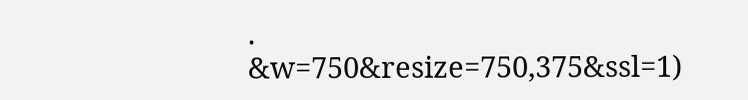.
&w=750&resize=750,375&ssl=1)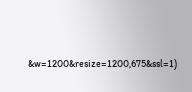&w=1200&resize=1200,675&ssl=1)